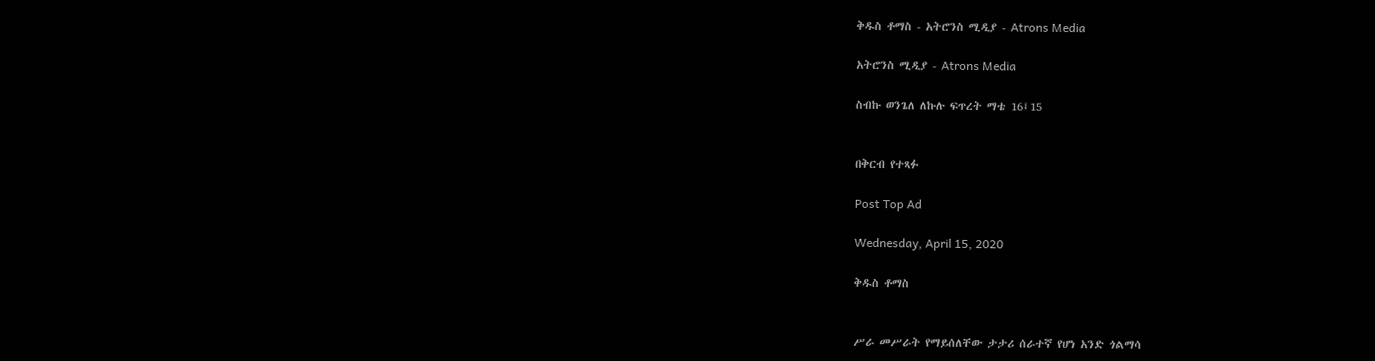ቅዱስ ቶማስ - አትሮንስ ሚዲያ - Atrons Media

አትሮንስ ሚዲያ - Atrons Media

ስብኩ ወንጌለ ለኩሉ ፍጥረት ማቴ 16፤15


በቅርብ የተጻፉ

Post Top Ad

Wednesday, April 15, 2020

ቅዱስ ቶማስ


ሥራ መሥራት የማይሰለቸው ታታሪ ሰራተኛ የሆነ አንድ ጎልማሳ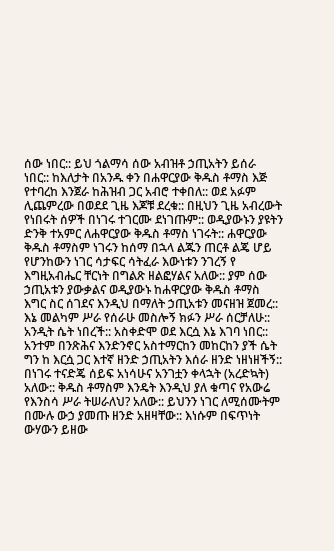ሰው ነበር:: ይህ ጎልማሳ ሰው አብዝቶ ኃጢአትን ይሰራ ነበር:: ከእለታት በአንዱ ቀን በሐዋርያው ቅዱስ ቶማስ እጅ የተባረከ እንጀራ ከሕዝብ ጋር አብሮ ተቀበለ:: ወደ አፉም ሊጨምረው በወደደ ጊዜ እጆቹ ደረቁ:: በዚህን ጊዜ አብረውት የነበሩት ሰዎች በነገሩ ተገርሙ ደነገጡም:: ወዲያውኑን ያዩትን ድንቅ ተአምር ለሐዋርያው ቅዱስ ቶማስ ነገሩት:: ሐዋርያው ቅዱስ ቶማስም ነገሩን ከሰማ በኋላ ልጁን ጠርቶ ልጄ ሆይ የሆንከውን ነገር ሳታፍር ሳትፈራ እውነቱን ንገረኝ የ እግዚአብሔር ቸርነት በግልጽ ዘልፎሃልና አለው:: ያም ሰው ኃጢአቱን ያውቃልና ወዲያውኑ ከሐዋርያው ቅዱስ ቶማስ እግር ስር ሰገደና እንዲህ በማለት ኃጢአቱን መናዘዝ ጀመረ:: እኔ መልካም ሥራ የሰራሁ መስሎኝ ክፉን ሥራ ሰርቻለሁ:: አንዲት ሴት ነበረች:: አስቀድሞ ወደ እርሷ እኔ እገባ ነበር:: አንተም በንጽሕና እንድንኖር አስተማርከን መከርከን ያች ሴት ግን ከ እርሷ ጋር እተኛ ዘንድ ኃጢአትን እሰራ ዘንድ ነዘነዘችኝ:: በነገሩ ተናድጄ ሰይፍ አነሳሁና አንገቷን ቀላኋት (አረድኳት) አለው:: ቅዱስ ቶማስም እንዴት እንዲህ ያለ ቁጣና የአውሬ የእንስሳ ሥራ ትሠራለህ? አለው:: ይህንን ነገር ለሚሰሙትም በሙሉ ውኃ ያመጡ ዘንድ አዘዛቸው:: እነሱም በፍጥነት ውሃውን ይዘው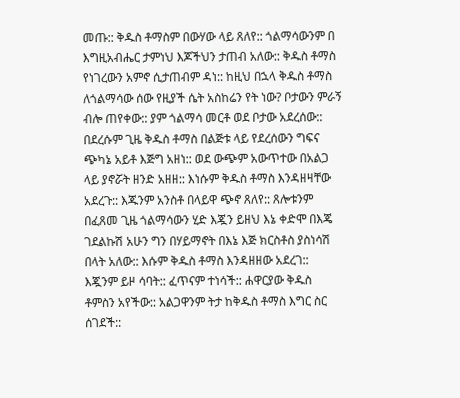መጡ:: ቅዱስ ቶማስም በውሃው ላይ ጸለየ:: ጎልማሳውንም በ እግዚአብሔር ታምነህ እጆችህን ታጠብ አለው:: ቅዱስ ቶማስ የነገረውን አምኖ ሲታጠብም ዳነ:: ከዚህ በኋላ ቅዱስ ቶማስ ለጎልማሳው ሰው የዚያች ሴት አስከሬን የት ነው? ቦታውን ምራኝ ብሎ ጠየቀው:: ያም ጎልማሳ መርቶ ወደ ቦታው አደረሰው:: በደረሱም ጊዜ ቅዱስ ቶማስ በልጅቱ ላይ የደረሰውን ግፍና ጭካኔ አይቶ እጅግ አዘነ:: ወደ ውጭም አውጥተው በአልጋ ላይ ያኖሯት ዘንድ አዘዘ:: እነሱም ቅዱስ ቶማስ እንዳዘዛቸው አደረጉ:: እጁንም አንስቶ በላይዋ ጭኖ ጸለየ:: ጸሎቱንም በፈጸመ ጊዜ ጎልማሳውን ሂድ እጇን ይዘህ እኔ ቀድሞ በእጄ ገደልኩሽ አሁን ግን በሃይማኖት በእኔ እጅ ክርስቶስ ያስነሳሽ በላት አለው:: እሱም ቅዱስ ቶማስ እንዳዘዘው አደረገ:: እጇንም ይዞ ሳባት:: ፈጥናም ተነሳች:: ሐዋርያው ቅዱስ ቶምስን አየችው:: አልጋዋንም ትታ ከቅዱስ ቶማስ እግር ስር ሰገደች::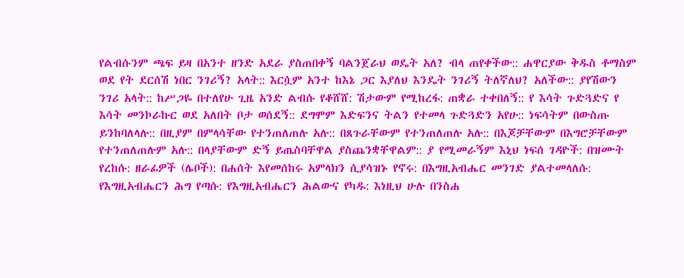የልብሱንም ጫፍ ይዛ በአንተ ዘንድ አደራ ያስጠበቀኝ ባልንጀራህ ወዴት አለ? ብላ ጠየቀችው:: ሐዋርያው ቅዱስ ቶማስም ወደ የት ደርሰሽ ነበር ንገሪኝ? አላት:: እርሷም አንተ ከእኔ ጋር እያለህ እንዴት ንገሪኝ ትለኛለህ? አለችው:: ያየሽውን ንገሪ አላት:: ከሥጋዬ በተለየሁ ጊዜ አንድ ልብሱ የቆሸሸ: ሽታውም የሚከረፋ: ጠቋራ ተቀበለኝ:: የ እሳት ጉድጓድና የ እሳት መንኮራኩር ወደ አለበት ቦታ ወሰደኝ:: ደግሞም እድፍንና ትልን የተመላ ጉድጓድን አየሁ:: ነፍሳትም በውስጡ ይንከባለላሉ:: በዚያም በምላሳቸው የተንጠለጠሉ አሉ:: በጸጉራቸውም የተንጠለጠሉ አሉ:: በእጆቻቸውም በእግሮቻቸውም የተንጠለጠሉም አሉ:: በላያቸውም ድኝ ይጤስባቸዋል ያስጨንቋቸዋልም:: ያ የሚመራኝም እኒህ ነፍሰ ገዳዮች: በዝሙት የረከሱ: ዘራፊዎች (ሌቦች): በሐሰት እየመሰከሩ አምላክን ሲያሳዝኑ የኖሩ: በእግዚአብሔር መንገድ ያልተመላለሱ: የእግዚአብሔርን ሕግ የጣሱ: የእግዚአብሔርን ሕልውና የካዱ: እነዚህ ሁሉ በንስሐ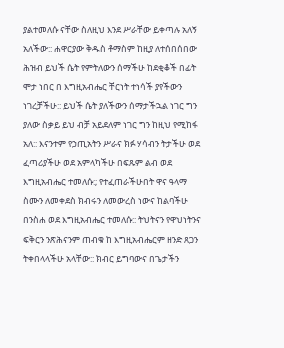ያልተመለሱ ናቸው ስለዚህ እንደ ሥራቸው ይቀጣሉ አለኝ አለችው:: ሐዋርያው ቅዱስ ቶማስም ከዚያ ለተሰበሰበው ሕዝብ ይህች ሴት የምትለውን ሰማችሁ ከደቂቆች በፊት ሞታ ነበር በ እግዚአብሔር ቸርነት ተነሳች ያየችውን ነገረቻችሁ:: ይህች ሴት ያለችውን ሰማታችኋል ነገር ግን ያለው ስቃይ ይህ ብቻ አይደለም ነገር ግን ከዚህ የሚከፋ አለ:: እናንተም የኃጢአትን ሥራና ክፉ ሃሳብን ትታችሁ ወደ ፈጣሪያችሁ ወደ አምላካችሁ በፍጹም ልብ ወደ እግዚአብሔር ተመለሱ:; የተፈጠራችሁበት ዋና ዓላማ ስሙን ለመቀደስ ክብሩን ለመውረስ ነውና ከልባችሁ በንስሐ ወደ እግዚአብሔር ተመለሱ:: ትህትናን የዋህነትንና ፍቅርን ንጽሕናንም ጠብቁ ከ እግዚአብሔርም ዘንድ ጸጋን ትቀበላላችሁ አላቸው:: ክብር ይግባውና በጌታችን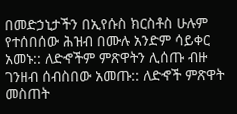በመድኃኒታችን በኢየሱስ ክርስቶስ ሁሉም የተሰበሰው ሕዝብ በሙሉ አንድም ሳይቀር አመኑ:: ለድኆችም ምጽዋትን ሊሰጡ ብዙ ገንዘብ ሰብስበው አመጡ:: ለድኆች ምጽዋት መስጠት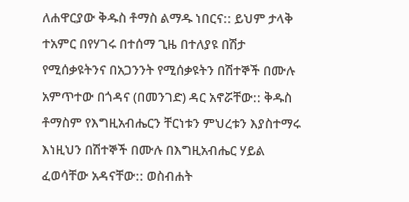ለሐዋርያው ቅዱስ ቶማስ ልማዱ ነበርና:: ይህም ታላቅ ተአምር በየሃገሩ በተሰማ ጊዜ በተለያዩ በሽታ የሚሰቃዩትንና በአጋንንት የሚሰቃዩትን በሽተኞች በሙሉ አምጥተው በጎዳና (በመንገድ) ዳር አኖሯቸው:: ቅዱስ ቶማስም የእግዚአብሔርን ቸርነቱን ምህረቱን እያስተማሩ እነዚህን በሽተኞች በሙሉ በእግዚአብሔር ሃይል ፈወሳቸው አዳናቸው:: ወስብሐት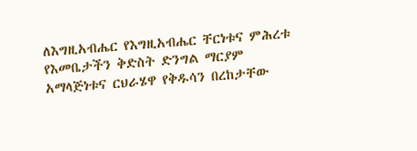ለእግዚአብሔር የእግዚአብሔር ቸርነቱና ምሕረቱ የእመቤታችን ቅድስት ድንግል ማርያም አማላጅነቱና ርህራሄዋ የቅዱሳን በረከታቸው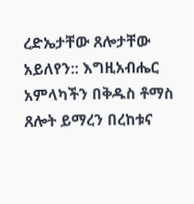ረድኤታቸው ጸሎታቸው አይለየን:: እግዚአብሔር አምላካችን በቅዱስ ቶማስ ጸሎት ይማረን በረከቱና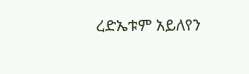ረድኤቱም አይለየን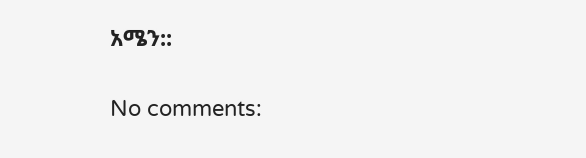አሜን::

No comments: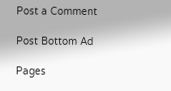Post a Comment

Post Bottom Ad

Pages